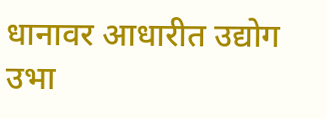धानावर आधारीत उद्योग उभा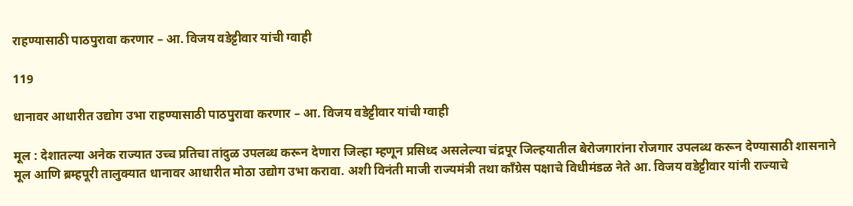राहण्यासाठी पाठपुरावा करणार – आ. विजय वडेट्टीवार यांची ग्वाही

119

धानावर आधारीत उद्योग उभा राहण्यासाठी पाठपुरावा करणार – आ. विजय वडेट्टीवार यांची ग्वाही

मूल : देशातल्या अनेक राज्यात उच्च प्रतिचा तांदुळ उपलब्ध करून देणारा जिल्हा म्हणून प्रसिध्द असलेल्या चंद्रपूर जिल्हयातील बेरोजगारांना रोजगार उपलब्ध करून देण्यासाठी शासनाने मूल आणि ब्रम्हपूरी तालुक्यात धानावर आधारीत मोठा उद्योग उभा करावा. अशी विनंती माजी राज्यमंत्री तथा कॉंग्रेस पक्षाचे विधीमंडळ नेते आ. विजय वडेट्टीवार यांनी राज्याचे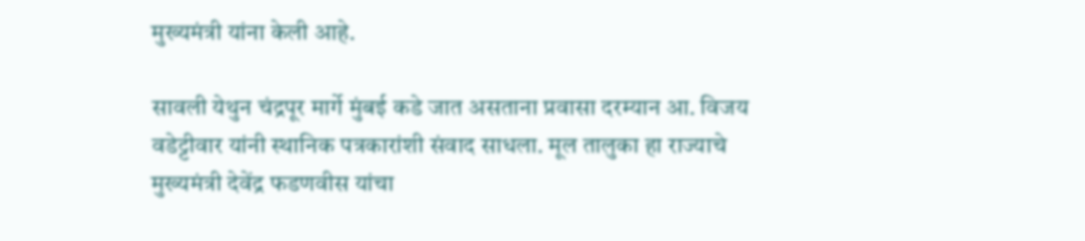मुख्यमंत्री यांना केली आहे.

सावली येथुन चंद्रपूर मार्गे मुंबई कडे जात असताना प्रवासा दरम्यान आ. विजय वडेट्टीवार यांनी स्थानिक पत्रकारांशी संवाद साधला. मूल तालुका हा राज्याचे मुख्यमंत्री देवेंद्र फडणवीस यांचा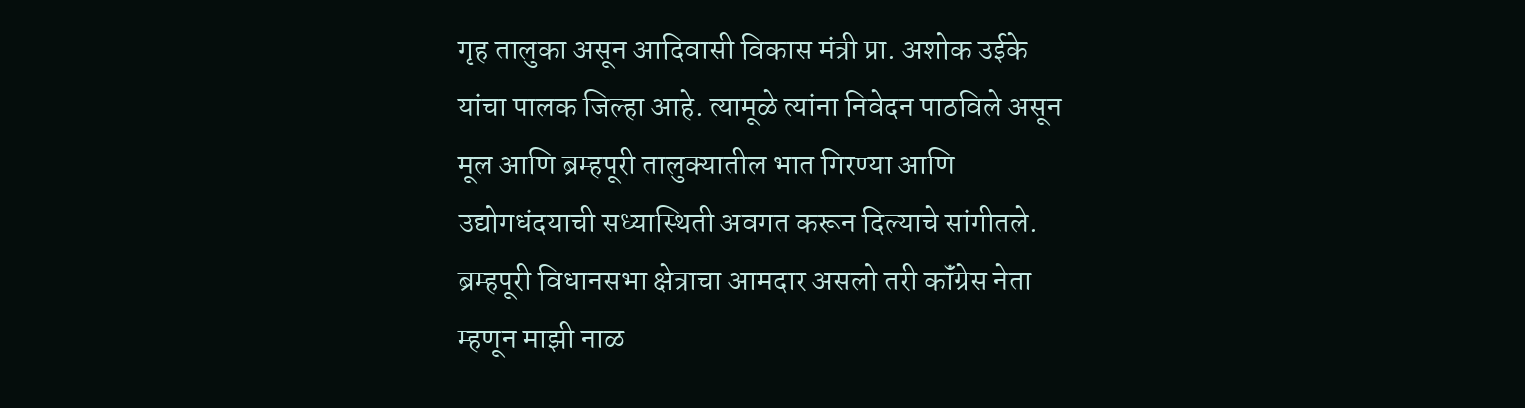गृह तालुका असून आदिवासी विकास मंत्री प्रा. अशोक उईके यांचा पालक जिल्हा आहे. त्यामूळे त्यांना निवेदन पाठविले असून मूल आणि ब्रम्हपूरी तालुक्यातील भात गिरण्या आणि उद्योगधंदयाची सध्यास्थिती अवगत करून दिल्याचे सांगीतले. ब्रम्हपूरी विधानसभा क्षेत्राचा आमदार असलो तरी कॉंग्रेस नेता म्हणून माझी नाळ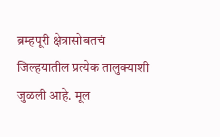ब्रम्हपूरी क्षेत्रासोबतचं जिल्हयातील प्रत्येक तालुक्याशी जुळली आहे. मूल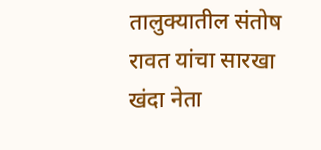तालुक्यातील संतोष रावत यांचा सारखा खंदा नेता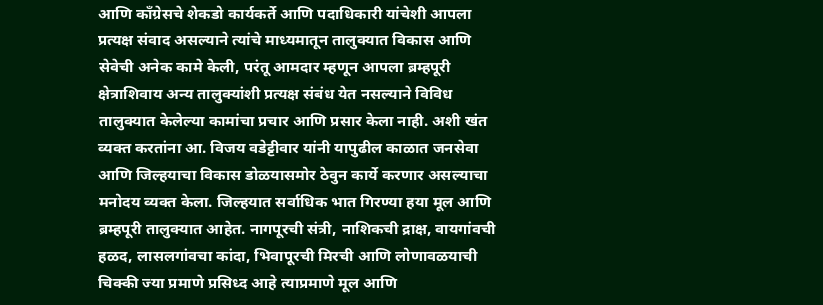आणि कॉंग्रेसचे शेकडो कार्यकर्ते आणि पदाधिकारी यांचेशी आपला प्रत्यक्ष संवाद असल्याने त्यांचे माध्यमातून तालुक्यात विकास आणि सेवेची अनेक कामे केली, परंतू आमदार म्हणून आपला ब्रम्हपूरी क्षेत्राशिवाय अन्य तालुक्यांशी प्रत्यक्ष संबंध येत नसल्याने विविध तालुक्यात केलेल्या कामांचा प्रचार आणि प्रसार केला नाही. अशी खंत व्यक्त करतांना आ. विजय वडेट्टीवार यांनी यापुढील काळात जनसेवा आणि जिल्हयाचा विकास डोळयासमोर ठेवुन कार्ये करणार असल्याचा मनोदय व्यक्त केला. जिल्हयात सर्वाधिक भात गिरण्या हया मूल आणि ब्रम्हपूरी तालुक्यात आहेत. नागपूरची संत्री, नाशिकची द्राक्ष, वायगांवची हळद, लासलगांवचा कांदा, भिवापूरची मिरची आणि लोणावळयाची चिक्की ज्या प्रमाणे प्रसिध्द आहे त्याप्रमाणे मूल आणि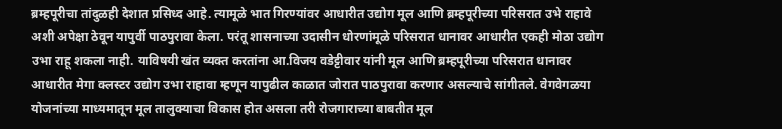ब्रम्हपूरीचा तांदुळही देशात प्रसिध्द आहे. त्यामूळे भात गिरण्यांवर आधारीत उद्योग मूल आणि ब्रम्हपूरीच्या परिसरात उभे राहावे अशी अपेक्षा ठेवून यापुर्वी पाठपुरावा केला. परंतू शासनाच्या उदासीन धोरणांमूळे परिसरात धानावर आधारीत एकही मोठा उद्योग उभा राहू शकला नाही. याविषयी खंत व्यक्त करतांना आ.विजय वडेट्टीवार यांनी मूल आणि ब्रम्हपूरीच्या परिसरात धानावर आधारीत मेगा क्लस्टर उद्योग उभा राहावा म्हणून यापुढील काळात जोरात पाठपुरावा करणार असल्याचे सांगीतले. वेगवेगळया योजनांच्या माध्यमातून मूल तालुक्याचा विकास होत असला तरी रोजगाराच्या बाबतीत मूल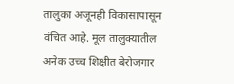तालुका अजूनही विकासापासून वंचित आहे. मूल तालुक्यातील अनेक उच्च शिक्षीत बेरोजगार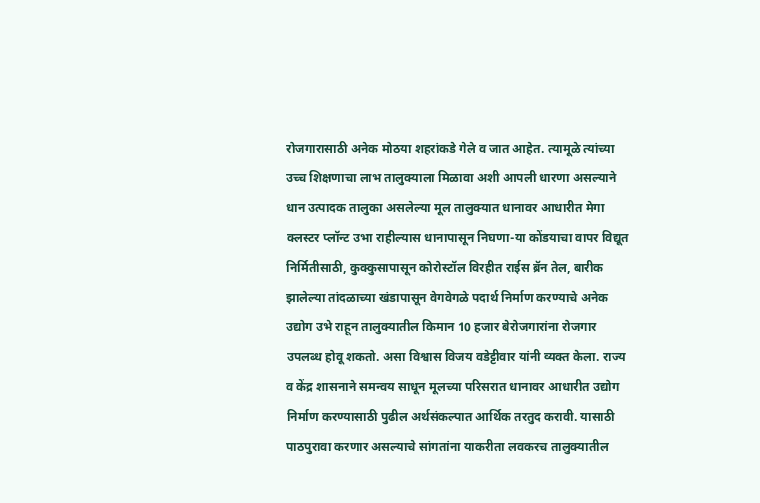रोजगारासाठी अनेक मोठया शहरांकडे गेले व जात आहेत. त्यामूळे त्यांच्या उच्च शिक्षणाचा लाभ तालुक्याला मिळावा अशी आपली धारणा असल्याने धान उत्पादक तालुका असलेल्या मूल तालुक्यात धानावर आधारीत मेगा क्लस्टर प्लॉन्ट उभा राहील्यास धानापासून निघणा-या कोंडयाचा वापर विद्यूत निर्मितीसाठी, कुक्कुसापासून कोरोस्टॉल विरहीत राईस ब्रॅन तेल, बारीक झालेल्या तांदळाच्या खंडापासून वेगवेगळे पदार्थ निर्माण करण्याचे अनेक उद्योग उभे राहून तालुक्यातील किमान 10 हजार बेरोजगारांना रोजगार उपलब्ध होवू शकतो. असा विश्वास विजय वडेट्टीवार यांनी व्यक्त केला. राज्य व केंद्र शासनाने समन्वय साधून मूलच्या परिसरात धानावर आधारीत उद्योग निर्माण करण्यासाठी पुढील अर्थसंकल्पात आर्थिक तरतुद करावी. यासाठी पाठपुरावा करणार असल्याचे सांगतांना याकरीता लवकरच तालुक्यातील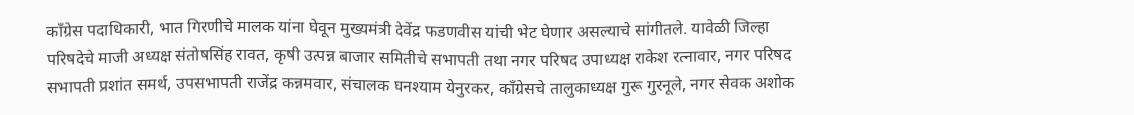कॉंग्रेस पदाधिकारी, भात गिरणीचे मालक यांना घेवून मुख्यमंत्री देवेंद्र फडणवीस यांची भेट घेणार असल्याचे सांगीतले. यावेळी जिल्हा परिषदेचे माजी अध्यक्ष संतोषसिंह रावत, कृषी उत्पन्न बाजार समितीचे सभापती तथा नगर परिषद उपाध्यक्ष राकेश रत्नावार, नगर परिषद सभापती प्रशांत समर्थ, उपसभापती राजेंद्र कन्नमवार, संचालक घनश्याम येनुरकर, कॉंग्रेसचे तालुकाध्यक्ष गुरू गुरनूले, नगर सेवक अशोक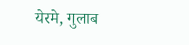येरमे, गुलाब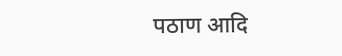पठाण आदि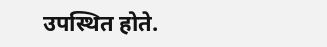उपस्थित होते.